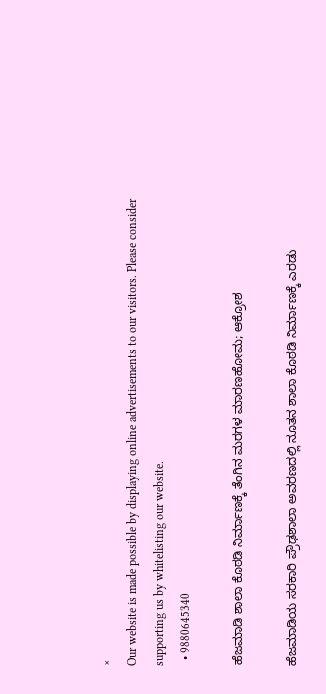×
Our website is made possible by displaying online advertisements to our visitors. Please consider supporting us by whitelisting our website.
  • 9880645340

ಹೆಜಮಾಡಿ ಶಾಲಾ ಕೊಠಡಿ ನಿರ್ಮಾಣಕ್ಕೆ ತೆಂಗಿನ ಮರಗಳ ಮಾರಣಹೋಮ; ಆಕ್ರೋಶ

ಹೆಜಮಾಡಿಯ ಸರಕಾರಿ ಪ್ರೌಢಶಾಲಾ ಅವರಣದಲ್ಲಿ ನೂತನ ಶಾಲಾ ಕೊಠಡಿ ನಿರ್ಮಾಣಕ್ಕೆ ಎರಡು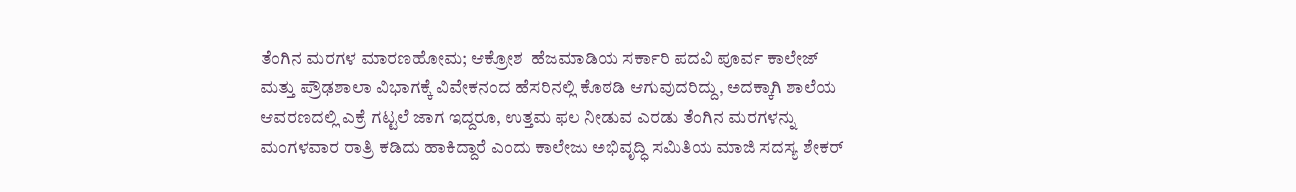ತೆಂಗಿನ ಮರಗಳ ಮಾರಣಹೋಮ; ಆಕ್ರೋಶ  ಹೆಜಮಾಡಿಯ ಸರ್ಕಾರಿ ಪದವಿ ಪೂರ್ವ ಕಾಲೇಜ್ ಮತ್ತು ಪ್ರೌಢಶಾಲಾ ವಿಭಾಗಕ್ಕೆ ವಿವೇಕನಂದ ಹೆಸರಿನಲ್ಲಿ ಕೊಠಡಿ ಆಗುವುದರಿದ್ದು, ಅದಕ್ಕಾಗಿ ಶಾಲೆಯ ಆವರಣದಲ್ಲಿ ಎಕ್ರೆ ಗಟ್ಟಲೆ ಜಾಗ ಇದ್ದರೂ, ಉತ್ತಮ ಫಲ ನೀಡುವ ಎರಡು ತೆಂಗಿನ ಮರಗಳನ್ನು ಮಂಗಳವಾರ ರಾತ್ರಿ ಕಡಿದು ಹಾಕಿದ್ದಾರೆ ಎಂದು ಕಾಲೇಜು ಅಭಿವೃದ್ಧಿ ಸಮಿತಿಯ ಮಾಜಿ ಸದಸ್ಯ ಶೇಕರ್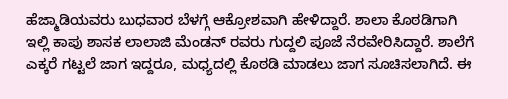ಹೆಜ್ಮಾಡಿಯವರು ಬುಧವಾರ ಬೆಳಗ್ಗೆ ಆಕ್ರೋಶವಾಗಿ ಹೇಳಿದ್ದಾರೆ. ಶಾಲಾ ಕೊಠಡಿಗಾಗಿ ಇಲ್ಲಿ ಕಾಪು ಶಾಸಕ ಲಾಲಾಜಿ ಮೆಂಡನ್ ರವರು ಗುದ್ದಲಿ ಪೂಜೆ ನೆರವೇರಿಸಿದ್ದಾರೆ. ಶಾಲೆಗೆ ಎಕ್ಕರೆ ಗಟ್ಟಲೆ ಜಾಗ ಇದ್ದರೂ, ಮಧ್ಯದಲ್ಲಿ ಕೊಠಡಿ ಮಾಡಲು ಜಾಗ ಸೂಚಿಸಲಾಗಿದೆ. ಈ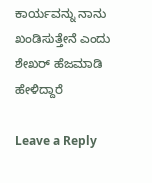ಕಾರ್ಯವನ್ನು ನಾನು ಖಂಡಿಸುತ್ತೇನೆ ಎಂದು ಶೇಖರ್ ಹೆಜಮಾಡಿ ಹೇಳಿದ್ದಾರೆ

Leave a Reply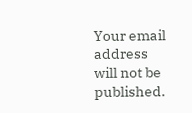Your email address will not be published.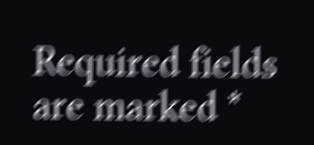Required fields are marked *